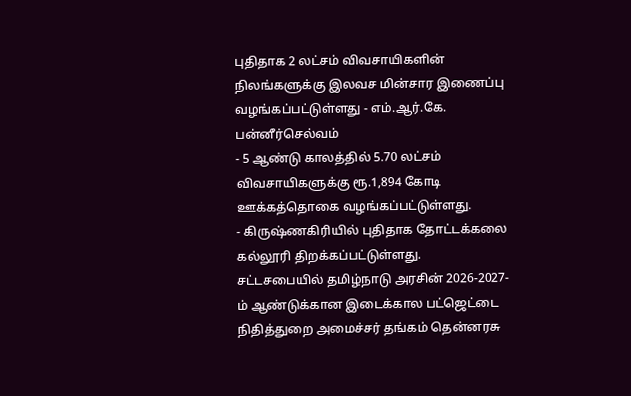புதிதாக 2 லட்சம் விவசாயிகளின் நிலங்களுக்கு இலவச மின்சார இணைப்பு வழங்கப்பட்டுள்ளது - எம்.ஆர்.கே. பன்னீர்செல்வம்
- 5 ஆண்டு காலத்தில் 5.70 லட்சம் விவசாயிகளுக்கு ரூ.1,894 கோடி ஊக்கத்தொகை வழங்கப்பட்டுள்ளது.
- கிருஷ்ணகிரியில் புதிதாக தோட்டக்கலை கல்லூரி திறக்கப்பட்டுள்ளது.
சட்டசபையில் தமிழ்நாடு அரசின் 2026-2027-ம் ஆண்டுக்கான இடைக்கால பட்ஜெட்டை நிதித்துறை அமைச்சர் தங்கம் தென்னரசு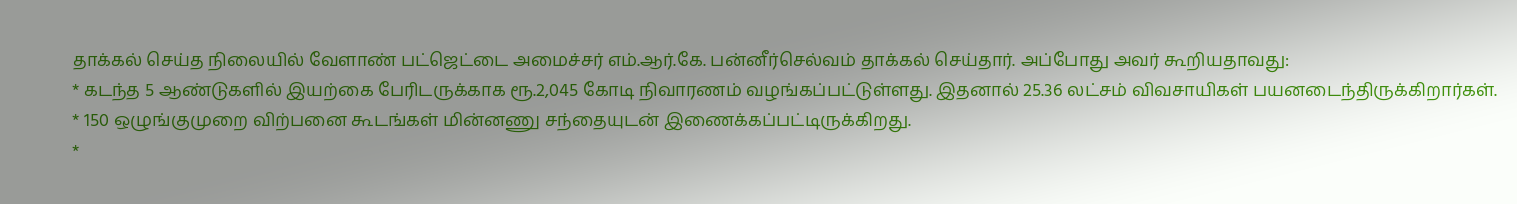தாக்கல் செய்த நிலையில் வேளாண் பட்ஜெட்டை அமைச்சர் எம்.ஆர்.கே. பன்னீர்செல்வம் தாக்கல் செய்தார். அப்போது அவர் கூறியதாவது:
* கடந்த 5 ஆண்டுகளில் இயற்கை பேரிடருக்காக ரூ.2,045 கோடி நிவாரணம் வழங்கப்பட்டுள்ளது. இதனால் 25.36 லட்சம் விவசாயிகள் பயனடைந்திருக்கிறார்கள்.
* 150 ஒழுங்குமுறை விற்பனை கூடங்கள் மின்னணு சந்தையுடன் இணைக்கப்பட்டிருக்கிறது.
*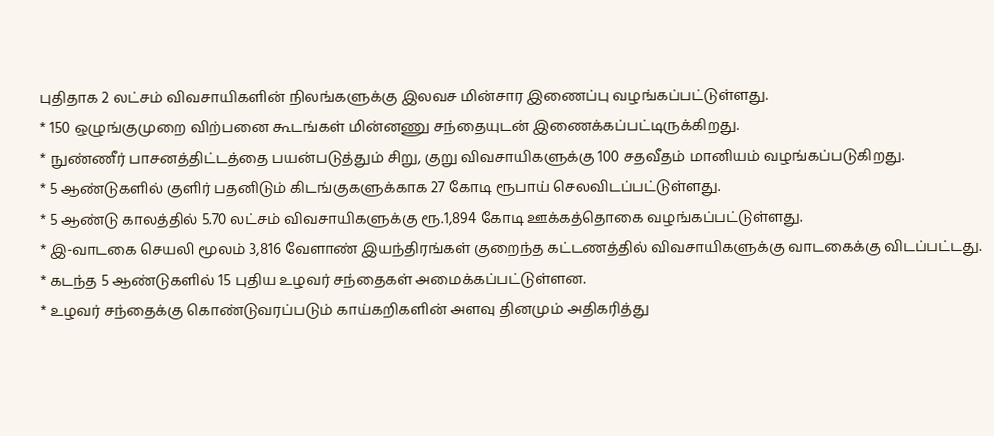புதிதாக 2 லட்சம் விவசாயிகளின் நிலங்களுக்கு இலவச மின்சார இணைப்பு வழங்கப்பட்டுள்ளது.
* 150 ஒழுங்குமுறை விற்பனை கூடங்கள் மின்னணு சந்தையுடன் இணைக்கப்பட்டிருக்கிறது.
* நுண்ணீர் பாசனத்திட்டத்தை பயன்படுத்தும் சிறு, குறு விவசாயிகளுக்கு 100 சதவீதம் மானியம் வழங்கப்படுகிறது.
* 5 ஆண்டுகளில் குளிர் பதனிடும் கிடங்குகளுக்காக 27 கோடி ரூபாய் செலவிடப்பட்டுள்ளது.
* 5 ஆண்டு காலத்தில் 5.70 லட்சம் விவசாயிகளுக்கு ரூ.1,894 கோடி ஊக்கத்தொகை வழங்கப்பட்டுள்ளது.
* இ-வாடகை செயலி மூலம் 3,816 வேளாண் இயந்திரங்கள் குறைந்த கட்டணத்தில் விவசாயிகளுக்கு வாடகைக்கு விடப்பட்டது.
* கடந்த 5 ஆண்டுகளில் 15 புதிய உழவர் சந்தைகள் அமைக்கப்பட்டுள்ளன.
* உழவர் சந்தைக்கு கொண்டுவரப்படும் காய்கறிகளின் அளவு தினமும் அதிகரித்து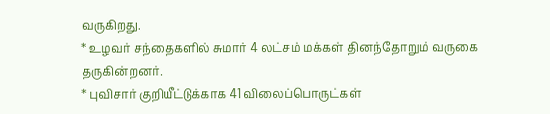வருகிறது.
* உழவர் சந்தைகளில் சுமார் 4 லட்சம் மக்கள் தினந்தோறும் வருகை தருகின்றனர்.
* புவிசார் குறியீட்டுக்காக 41 விலைப்பொருட்கள்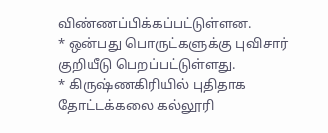விண்ணப்பிக்கப்பட்டுள்ளன.
* ஒன்பது பொருட்களுக்கு புவிசார் குறியீடு பெறப்பட்டுள்ளது.
* கிருஷ்ணகிரியில் புதிதாக தோட்டக்கலை கல்லூரி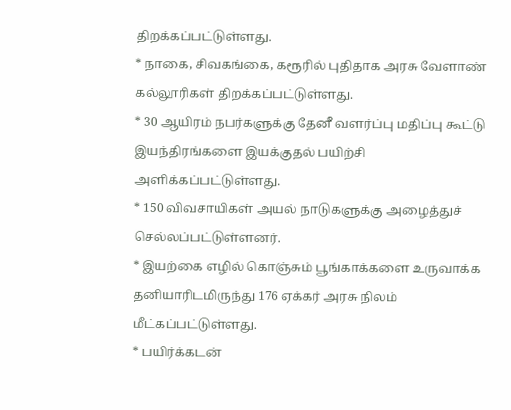திறக்கப்பட்டுள்ளது.
* நாகை, சிவகங்கை, கரூரில் புதிதாக அரசு வேளாண் கல்லூரிகள் திறக்கப்பட்டுள்ளது.
* 30 ஆயிரம் நபர்களுக்கு தேனீ வளர்ப்பு மதிப்பு கூட்டு இயந்திரங்களை இயக்குதல் பயிற்சி அளிக்கப்பட்டுள்ளது.
* 150 விவசாயிகள் அயல் நாடுகளுக்கு அழைத்துச் செல்லப்பட்டுள்ளனர்.
* இயற்கை எழில் கொஞ்சும் பூங்காக்களை உருவாக்க தனியாரிடமிருந்து 176 ஏக்கர் அரசு நிலம் மீட்கப்பட்டுள்ளது.
* பயிர்க்கடன்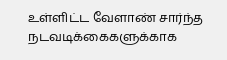உள்ளிட்ட வேளாண் சார்ந்த நடவடிக்கைகளுக்காக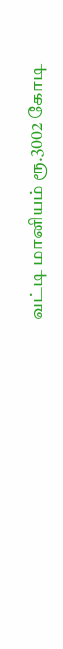வட்டி மானியம் ரூ.3002 கோடி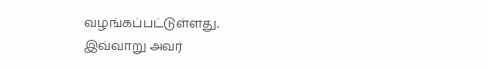வழங்கப்பட்டுள்ளது.
இவ்வாறு அவர்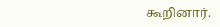கூறினார்.